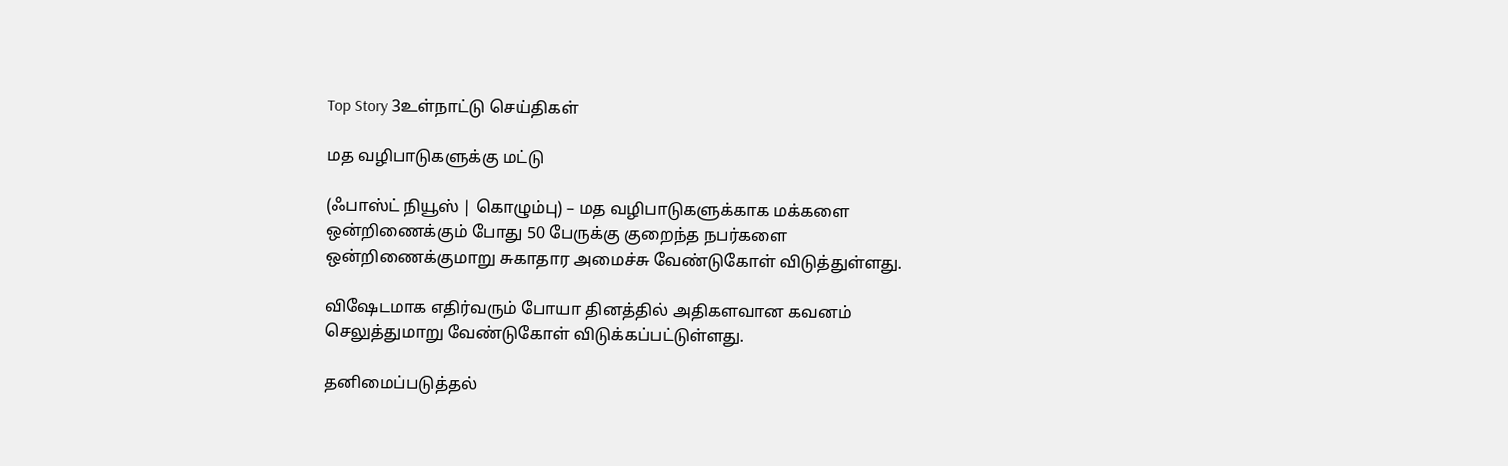Top Story 3உள்நாட்டு செய்திகள்

மத வழிபாடுகளுக்கு மட்டு

(ஃபாஸ்ட் நியூஸ் | கொழும்பு) – மத வழிபாடுகளுக்காக மக்களை ஒன்றிணைக்கும் போது 50 பேருக்கு குறைந்த நபர்களை ஒன்றிணைக்குமாறு சுகாதார அமைச்சு வேண்டுகோள் விடுத்துள்ளது.

விஷேடமாக எதிர்வரும் போயா தினத்தில் அதிகளவான கவனம் செலுத்துமாறு வேண்டுகோள் விடுக்கப்பட்டுள்ளது.

தனிமைப்படுத்தல்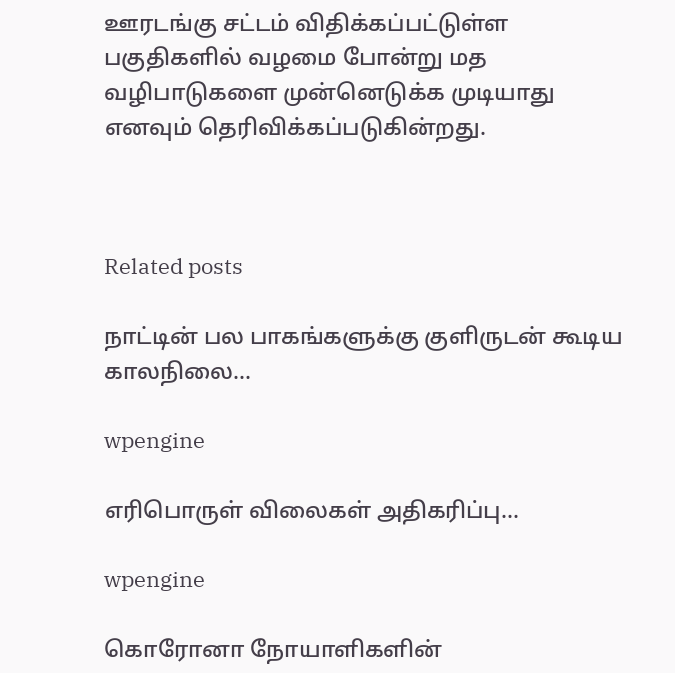ஊரடங்கு சட்டம் விதிக்கப்பட்டுள்ள பகுதிகளில் வழமை போன்று மத வழிபாடுகளை முன்னெடுக்க முடியாது எனவும் தெரிவிக்கப்படுகின்றது.



Related posts

நாட்டின் பல பாகங்களுக்கு குளிருடன் கூடிய காலநிலை…

wpengine

எரிபொருள் விலைகள் அதிகரிப்பு…

wpengine

கொரோனா நோயாளிகளின்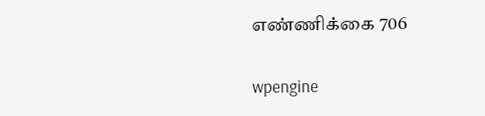எண்ணிக்கை 706

wpengine